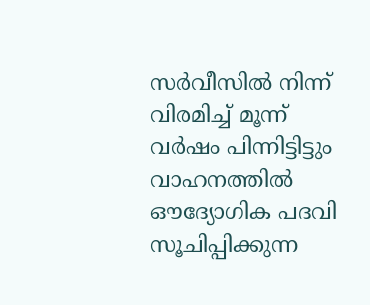സർവീസില്‍ നിന്ന് വിരമിച്ച്‌ മൂന്ന് വർഷം പിന്നിട്ടിട്ടും വാഹനത്തില്‍ ഔദ്യോഗിക പദവി സൂചിപ്പിക്കുന്ന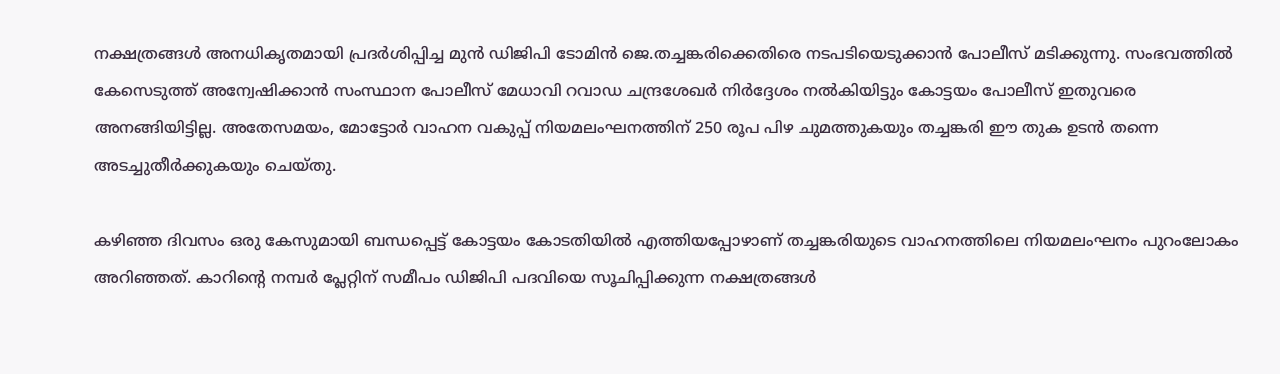നക്ഷത്രങ്ങള്‍ അനധികൃതമായി പ്രദർശിപ്പിച്ച മുൻ ഡിജിപി ടോമിൻ ജെ.തച്ചങ്കരിക്കെതിരെ നടപടിയെടുക്കാൻ പോലീസ് മടിക്കുന്നു. സംഭവത്തില്‍ കേസെടുത്ത് അന്വേഷിക്കാൻ സംസ്ഥാന പോലീസ് മേധാവി റവാഡ ചന്ദ്രശേഖർ നിർദ്ദേശം നല്‍കിയിട്ടും കോട്ടയം പോലീസ് ഇതുവരെ അനങ്ങിയിട്ടില്ല. അതേസമയം, മോട്ടോർ വാഹന വകുപ്പ് നിയമലംഘനത്തിന് 250 രൂപ പിഴ ചുമത്തുകയും തച്ചങ്കരി ഈ തുക ഉടൻ തന്നെ അടച്ചുതീർക്കുകയും ചെയ്തു.

കഴിഞ്ഞ ദിവസം ഒരു കേസുമായി ബന്ധപ്പെട്ട് കോട്ടയം കോടതിയില്‍ എത്തിയപ്പോഴാണ് തച്ചങ്കരിയുടെ വാഹനത്തിലെ നിയമലംഘനം പുറംലോകം അറിഞ്ഞത്. കാറിന്റെ നമ്പർ പ്ലേറ്റിന് സമീപം ഡിജിപി പദവിയെ സൂചിപ്പിക്കുന്ന നക്ഷത്രങ്ങള്‍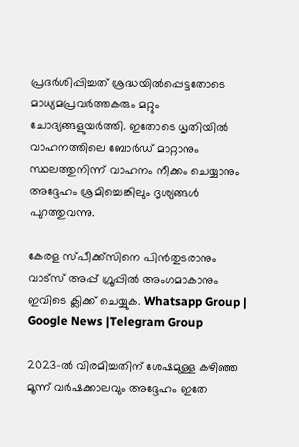പ്രദർശിപ്പിച്ചത് ശ്രദ്ധയില്‍പ്പെട്ടതോടെ മാധ്യമപ്രവർത്തകരും മറ്റും ചോദ്യങ്ങളുയർത്തി. ഇതോടെ ധൃതിയില്‍ വാഹനത്തിലെ ബോർഡ് മാറ്റാനും സ്ഥലത്തുനിന്ന് വാഹനം നീക്കം ചെയ്യാനും അദ്ദേഹം ശ്രമിച്ചെങ്കിലും ദൃശ്യങ്ങള്‍ പുറത്തുവന്നു.

കേരള സ്പീക്ക്സിനെ പിൻതുടരാനും വാട്സ് അപ്പ് ഗ്രൂപ്പിൽ അംഗമാകാനും ഇവിടെ ക്ലിക്ക് ചെയ്യുക. Whatsapp Group | Google News |Telegram Group

2023-ല്‍ വിരമിച്ചതിന് ശേഷമുള്ള കഴിഞ്ഞ മൂന്ന് വർഷക്കാലവും അദ്ദേഹം ഇതേ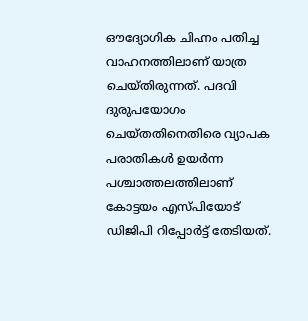ഔദ്യോഗിക ചിഹ്നം പതിച്ച വാഹനത്തിലാണ് യാത്ര ചെയ്തിരുന്നത്. പദവി ദുരുപയോഗം ചെയ്തതിനെതിരെ വ്യാപക പരാതികള്‍ ഉയർന്ന പശ്ചാത്തലത്തിലാണ് കോട്ടയം എസ്പിയോട് ഡിജിപി റിപ്പോർട്ട് തേടിയത്.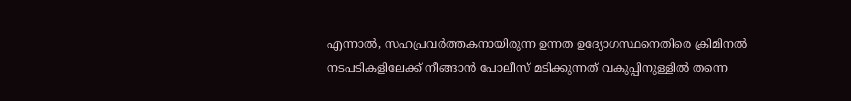എന്നാല്‍, സഹപ്രവർത്തകനായിരുന്ന ഉന്നത ഉദ്യോഗസ്ഥനെതിരെ ക്രിമിനല്‍ നടപടികളിലേക്ക് നീങ്ങാൻ പോലീസ് മടിക്കുന്നത് വകുപ്പിനുള്ളില്‍ തന്നെ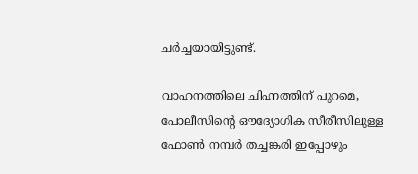ചർച്ചയായിട്ടുണ്ട്.

വാഹനത്തിലെ ചിഹ്നത്തിന് പുറമെ, പോലീസിന്റെ ഔദ്യോഗിക സീരീസിലുള്ള ഫോണ്‍ നമ്പർ തച്ചങ്കരി ഇപ്പോഴും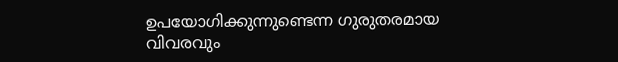ഉപയോഗിക്കുന്നുണ്ടെന്ന ഗുരുതരമായ വിവരവും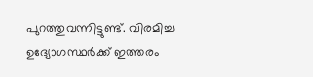പുറത്തുവന്നിട്ടുണ്ട്. വിരമിച്ച ഉദ്യോഗസ്ഥർക്ക് ഇത്തരം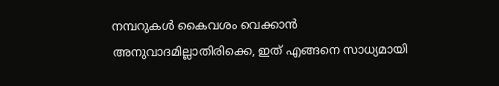നമ്പറുകള്‍ കൈവശം വെക്കാൻ അനുവാദമില്ലാതിരിക്കെ, ഇത് എങ്ങനെ സാധ്യമായി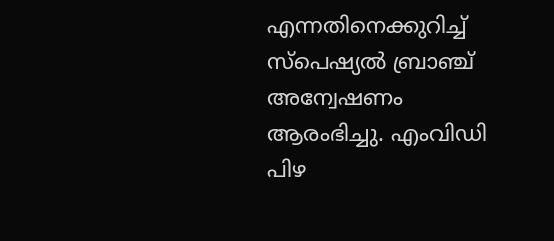എന്നതിനെക്കുറിച്ച്‌ സ്പെഷ്യല്‍ ബ്രാഞ്ച് അന്വേഷണം ആരംഭിച്ചു. എംവിഡി പിഴ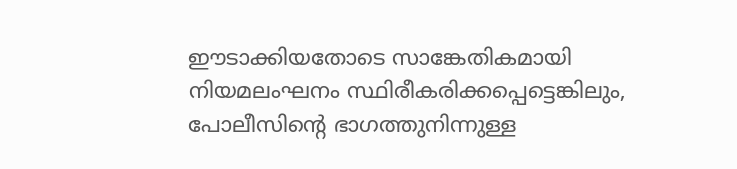ഈടാക്കിയതോടെ സാങ്കേതികമായി നിയമലംഘനം സ്ഥിരീകരിക്കപ്പെട്ടെങ്കിലും, പോലീസിന്റെ ഭാഗത്തുനിന്നുള്ള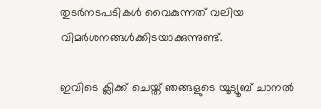തുടർനടപടികള്‍ വൈകുന്നത് വലിയ വിമർശനങ്ങള്‍ക്കിടയാക്കുന്നുണ്ട്.

ഇവിടെ ക്ലിക്ക് ചെയ്ത് ഞങ്ങളുടെ യൂട്യൂബ് ചാനൽ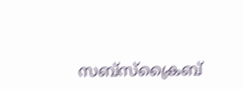സബ്സ്ക്രൈബ്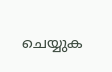ചെയ്യുക